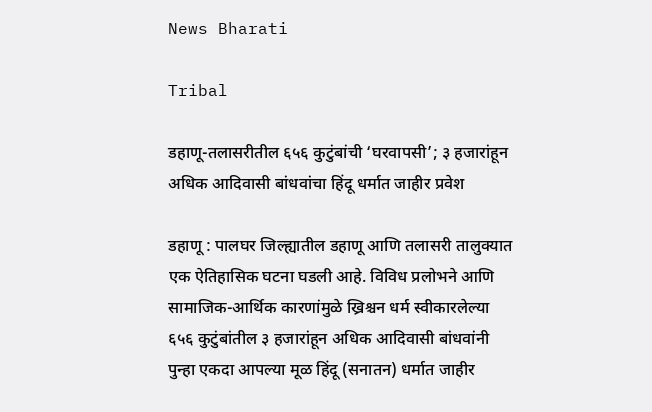News Bharati

Tribal

डहाणू-तलासरीतील ६५६ कुटुंबांची ‘घरवापसी’; ३ हजारांहून अधिक आदिवासी बांधवांचा हिंदू धर्मात जाहीर प्रवेश

डहाणू : पालघर जिल्ह्यातील डहाणू आणि तलासरी तालुक्यात एक ऐतिहासिक घटना घडली आहे. विविध प्रलोभने आणि सामाजिक-आर्थिक कारणांमुळे ख्रिश्चन धर्म स्वीकारलेल्या ६५६ कुटुंबांतील ३ हजारांहून अधिक आदिवासी बांधवांनी पुन्हा एकदा आपल्या मूळ हिंदू (सनातन) धर्मात जाहीर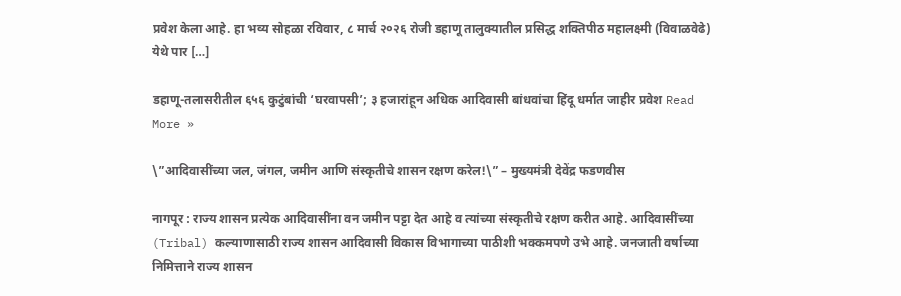प्रवेश केला आहे. हा भव्य सोहळा रविवार, ८ मार्च २०२६ रोजी डहाणू तालुक्यातील प्रसिद्ध शक्तिपीठ महालक्ष्मी (विवाळवेढे) येथे पार […]

डहाणू-तलासरीतील ६५६ कुटुंबांची ‘घरवापसी’; ३ हजारांहून अधिक आदिवासी बांधवांचा हिंदू धर्मात जाहीर प्रवेश Read More »

\”आदिवासींच्या जल, जंगल, जमीन आणि संस्कृतीचे शासन रक्षण करेल!\” – मुख्यमंत्री देवेंद्र फडणवीस

नागपूर : राज्य शासन प्रत्येक आदिवासींना वन जमीन पट्टा देत आहे व त्यांच्या संस्कृतीचे रक्षण करीत आहे. आदिवासींच्या (Tribal) कल्याणासाठी राज्य शासन आदिवासी विकास विभागाच्या पाठीशी भक्कमपणे उभे आहे. जनजाती वर्षाच्या निमित्ताने राज्य शासन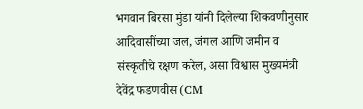भगवान बिरसा मुंडा यांनी दिलेल्या शिकवणीनुसार आदिवासींच्या जल, जंगल आणि जमीन व संस्कृतीचे रक्षण करेल, असा विश्वास मुख्यमंत्री देवेंद्र फडणवीस (CM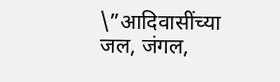\”आदिवासींच्या जल, जंगल,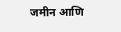जमीन आणि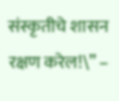संस्कृतीचे शासन रक्षण करेल!\” –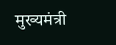मुख्यमंत्री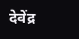देवेंद्र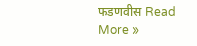फडणवीस Read More »